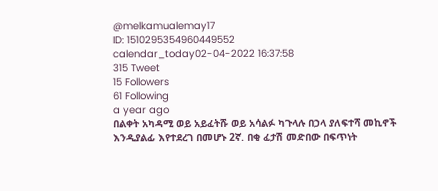@melkamualemay17
ID: 1510295354960449552
calendar_today02-04-2022 16:37:58
315 Tweet
15 Followers
61 Following
a year ago
በልቀት አካዳሚ ወይ አይፈትሹ ወይ አሳልፉ ካጉላሉ በኃላ ያለፍተሻ መኪኖች እንዲያልፊ እየተደረገ በመሆኑ 2ኛ. በቂ ፈታሽ መድበው በፍጥነት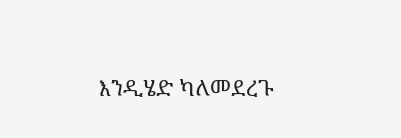እንዲሄድ ካለመደረጉ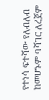የተነሳ ፍተሻው የለብለብ ከመሆኑም ባሻገር ለረጀም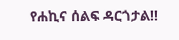የሐኪና ሰልፍ ዳርጎታል!!